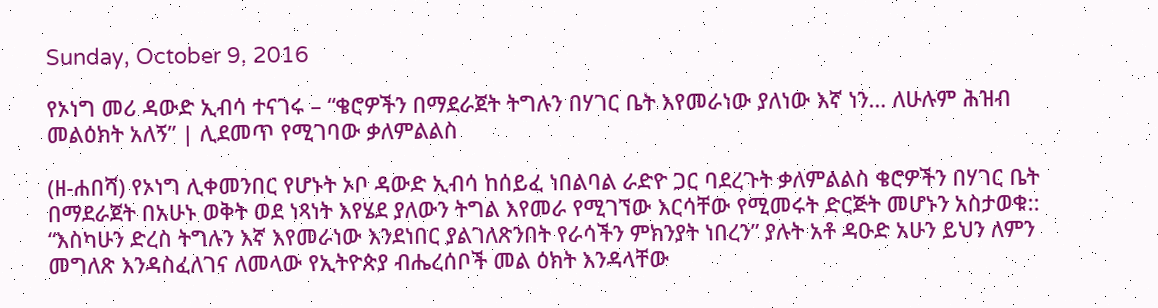Sunday, October 9, 2016

የኦነግ መሪ ዳውድ ኢብሳ ተናገሩ – “ቄሮዎችን በማደራጀት ትግሉን በሃገር ቤት እየመራነው ያለነው እኛ ነን… ለሁሉም ሕዝብ መልዕክት አለኝ” | ሊደመጥ የሚገባው ቃለምልልስ

(ዘ-ሐበሻ) የኦነግ ሊቀመንበር የሆኑት ኦቦ ዳውድ ኢብሳ ከሰይፈ ነበልባል ራድዮ ጋር ባደረጉት ቃለምልልስ ቄሮዎችን በሃገር ቤት በማደራጀት በአሁኑ ወቅት ወደ ነጻነት እየሄደ ያለውን ትግል እየመራ የሚገኘው እርሳቸው የሚመሩት ድርጅት መሆኑን አስታወቁ:: “እስካሁን ድረስ ትግሉን እኛ እየመራነው እንደነበር ያልገለጽንበት የራሳችን ምክንያት ነበረን” ያሉት አቶ ዳዑድ አሁን ይህን ለምን መግለጽ እንዳስፈለገና ለመላው የኢትዮጵያ ብሔረሰቦች መል ዕክት እንዳላቸው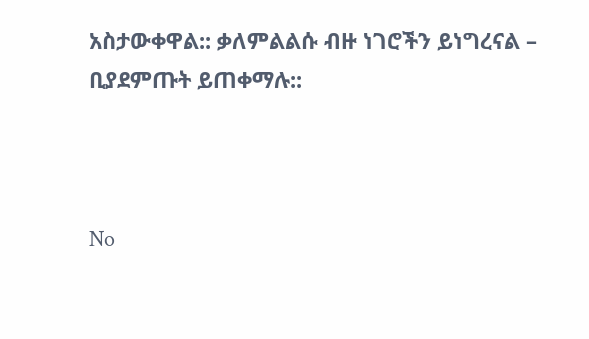አስታውቀዋል:: ቃለምልልሱ ብዙ ነገሮችን ይነግረናል – ቢያደምጡት ይጠቀማሉ::



No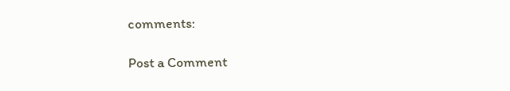comments:

Post a Comment